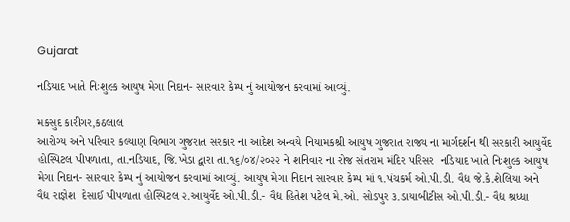Gujarat

નડિયાદ ખાતે નિઃશુલ્ક આયુષ મેગા નિદાન- સારવાર કેમ્પ નું આયોજન કરવામાં આવ્યું.

મકસુદ કારીગર,કઠલાલ
આરોગ્ય અને પરિવાર કલ્યાણ વિભાગ ગુજરાત સરકાર ના આદેશ અન્વયે નિયામકશ્રી આયુષ ગુજરાત રાજ્ય ના માર્ગદર્શન થી સરકારી આયુર્વેદ હોસ્પિટલ પીપળાતા, તા.નડિયાદ, જિ.ખેડા દ્વારા તા.૧૬/૦૪/૨૦૨૨ ને શનિવાર ના રોજ સંતરામ મંદિર પરિસર  નડિયાદ ખાતે નિઃશુલ્ક આયુષ મેગા નિદાન- સારવાર કેમ્પ નું આયોજન કરવામાં આવ્યું. આયુષ મેગા નિદાન સારવાર કેમ્પ માં ૧.પંચકર્મ ઓ.પી.ડી. વૈદ્ય જે.કે.શેલિયા અને વૈદ્ય રાજ્ઞેશ  દેસાઈ પીપળાતા હોસ્પિટલ ૨.આયુર્વેદ ઓ.પી.ડી.- વૈદ્ય હિતેશ પટેલ મે.ઓ. સોડપુર ૩.ડાયાબીટીસ ઓ.પી.ડી.- વૈદ્ય શ્રધ્ધા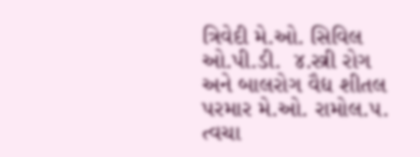ત્રિવેદી મે.ઓ. સિવિલ ઓ.પી.ડી.  ૪.સ્ત્રી રોગ અને બાલરોગ વૈદ્ય શીતલ પરમાર મે.ઓ. રામોલ.૫. ત્વચા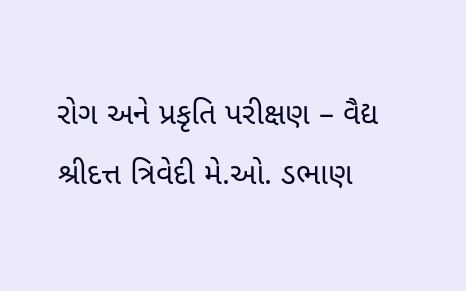રોગ અને પ્રકૃતિ પરીક્ષણ – વૈદ્ય શ્રીદત્ત ત્રિવેદી મે.ઓ. ડભાણ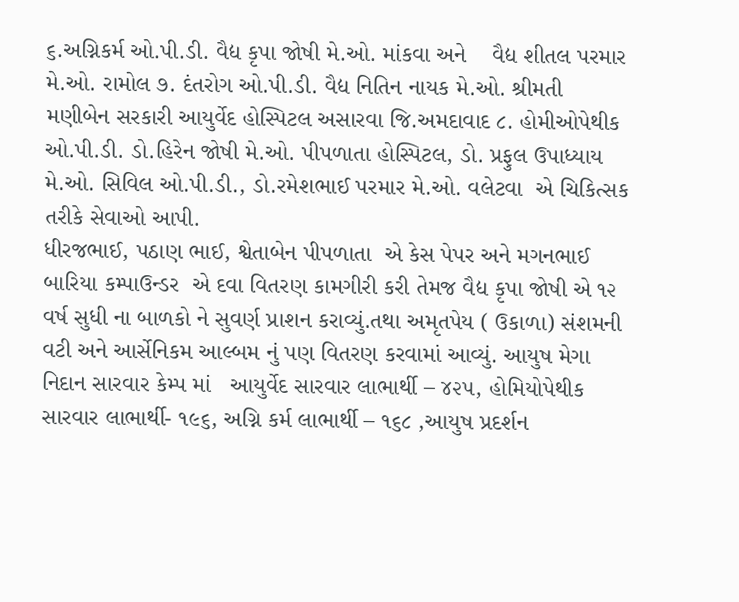૬.અગ્નિકર્મ ઓ.પી.ડી. વૈદ્ય કૃપા જોષી મે.ઓ. માંકવા અને    વૈદ્ય શીતલ પરમાર મે.ઓ. રામોલ ૭. દંતરોગ ઓ.પી.ડી. વૈદ્ય નિતિન નાયક મે.ઓ. શ્રીમતી મણીબેન સરકારી આયુર્વેદ હોસ્પિટલ અસારવા જિ.અમદાવાદ ૮. હોમીઓપેથીક ઓ.પી.ડી. ડો.હિરેન જોષી મે.ઓ. પીપળાતા હોસ્પિટલ, ડો. પ્રફુલ ઉપાધ્યાય મે.ઓ. સિવિલ ઓ.પી.ડી., ડો.રમેશભાઈ પરમાર મે.ઓ. વલેટવા  એ ચિકિત્સક તરીકે સેવાઓ આપી.
ધીરજભાઈ, પઠાણ ભાઈ, શ્વેતાબેન પીપળાતા  એ કેસ પેપર અને મગનભાઈ બારિયા કમ્પાઉન્ડર  એ દવા વિતરણ કામગીરી કરી તેમજ વૈદ્ય કૃપા જોષી એ ૧૨ વર્ષ સુધી ના બાળકો ને સુવર્ણ પ્રાશન કરાવ્યું.તથા અમૃતપેય ( ઉકાળા) સંશમની વટી અને આર્સેનિકમ આલ્બમ નું પણ વિતરણ કરવામાં આવ્યું. આયુષ મેગા નિદાન સારવાર કેમ્પ માં   આયુર્વેદ સારવાર લાભાર્થી – ૪૨૫, હોમિયોપેથીક સારવાર લાભાર્થી- ૧૯૬, અગ્નિ કર્મ લાભાર્થી – ૧૬૮ ,આયુષ પ્રદર્શન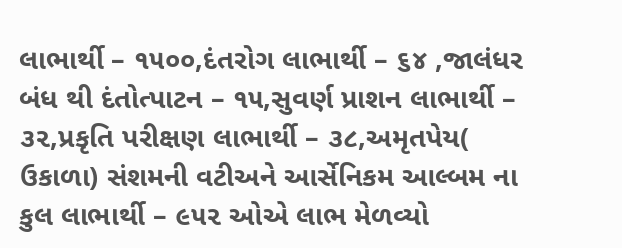લાભાર્થી – ૧૫૦૦,દંતરોગ લાભાર્થી – ૬૪ ,જાલંધર બંધ થી દંતોત્પાટન – ૧૫,સુવર્ણ પ્રાશન લાભાર્થી – ૩૨,પ્રકૃતિ પરીક્ષણ લાભાર્થી – ૩૮,અમૃતપેય( ઉકાળા) સંશમની વટીઅને આર્સેનિકમ આલ્બમ ના કુલ લાભાર્થી – ૯૫૨ ઓએ લાભ મેળવ્યો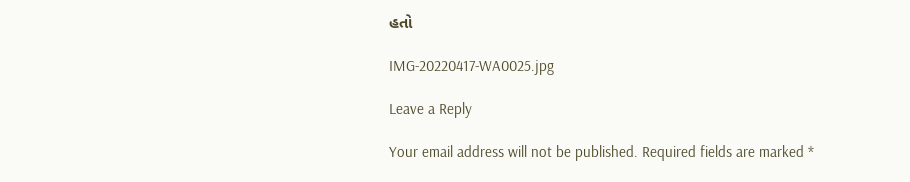હતો

IMG-20220417-WA0025.jpg

Leave a Reply

Your email address will not be published. Required fields are marked *